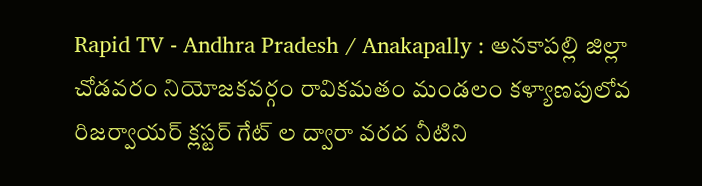Rapid TV - Andhra Pradesh / Anakapally : అనకాపల్లి జిల్లా చోడవరం నియోజకవర్గం రావికమతం మండలం కళ్యాణపులోవ రిజర్వాయర్ క్లస్టర్ గేట్ ల ద్వారా వరద నీటిని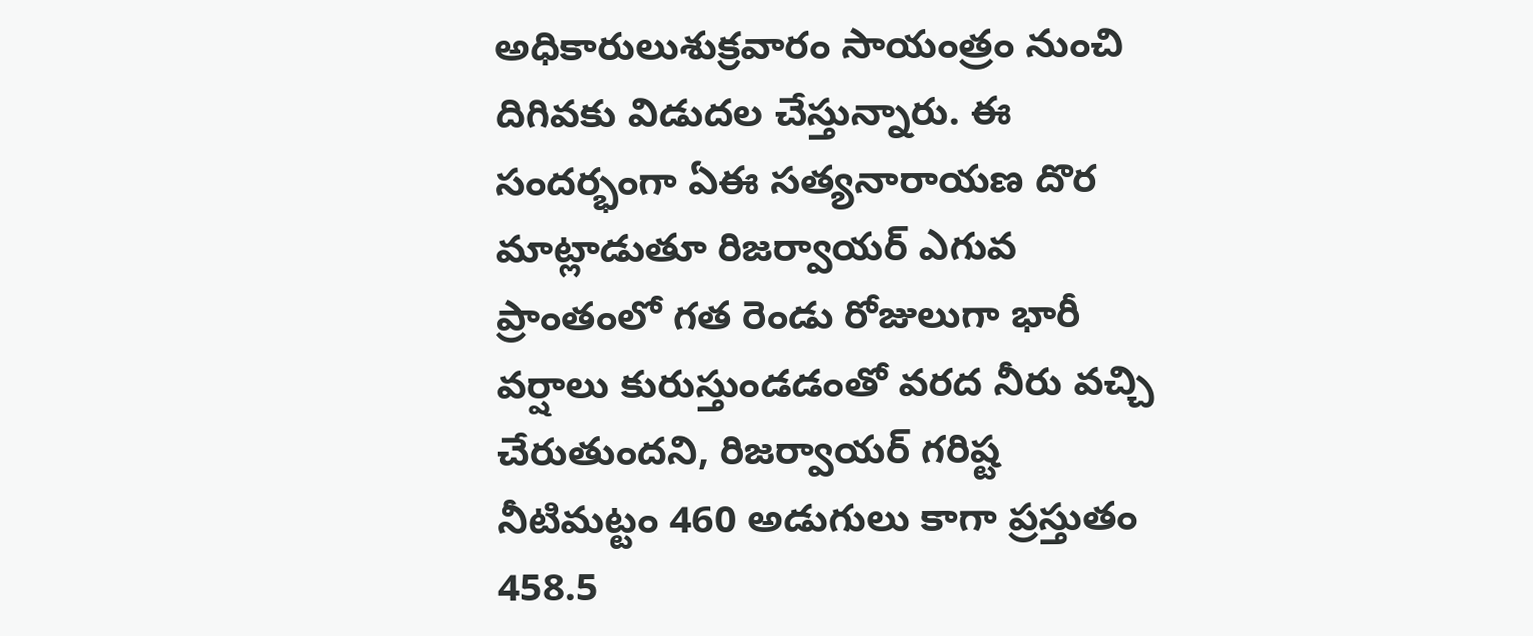అధికారులుశుక్రవారం సాయంత్రం నుంచి దిగివకు విడుదల చేస్తున్నారు. ఈ సందర్భంగా ఏఈ సత్యనారాయణ దొర మాట్లాడుతూ రిజర్వాయర్ ఎగువ ప్రాంతంలో గత రెండు రోజులుగా భారీ వర్షాలు కురుస్తుండడంతో వరద నీరు వచ్చి చేరుతుందని, రిజర్వాయర్ గరిష్ట నీటిమట్టం 460 అడుగులు కాగా ప్రస్తుతం 458.5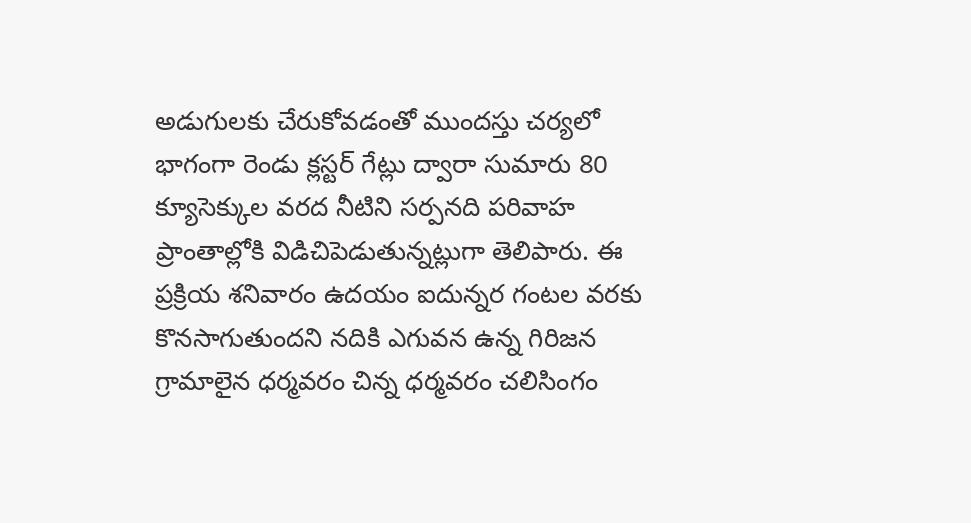అడుగులకు చేరుకోవడంతో ముందస్తు చర్యలో భాగంగా రెండు క్లస్టర్ గేట్లు ద్వారా సుమారు 80 క్యూసెక్కుల వరద నీటిని సర్పనది పరివాహ ప్రాంతాల్లోకి విడిచిపెడుతున్నట్లుగా తెలిపారు. ఈ ప్రక్రియ శనివారం ఉదయం ఐదున్నర గంటల వరకు కొనసాగుతుందని నదికి ఎగువన ఉన్న గిరిజన గ్రామాలైన ధర్మవరం చిన్న ధర్మవరం చలిసింగం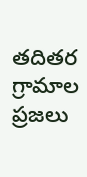తదితర గ్రామాల ప్రజలు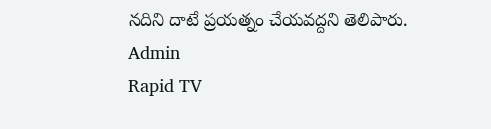నదిని దాటే ప్రయత్నం చేయవద్దని తెలిపారు.
Admin
Rapid TV